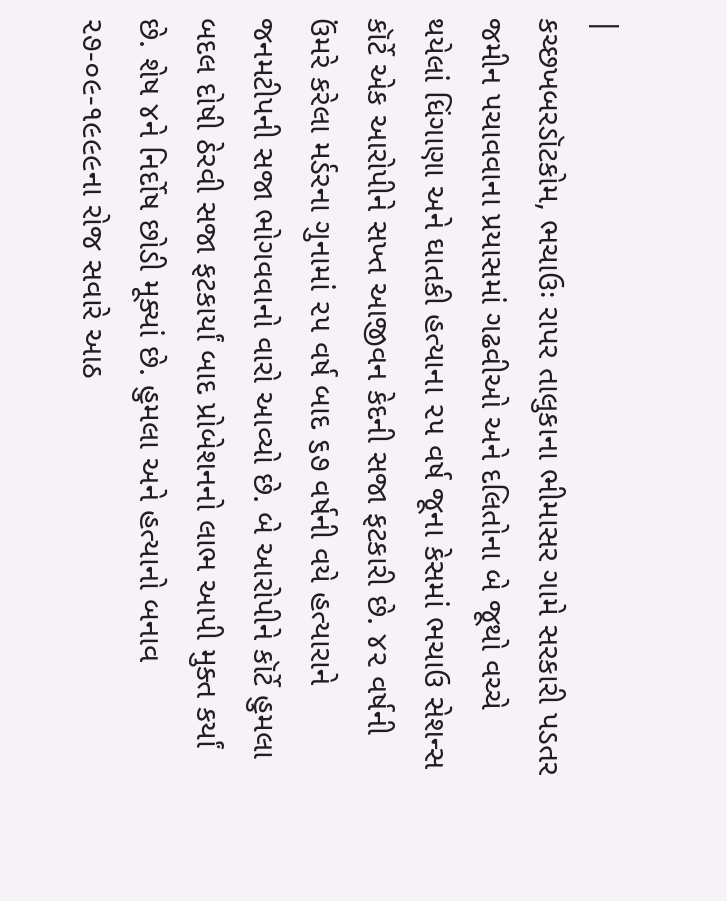|
કચ્છખબરડૉટકોમ, ભચાઉઃ રાપર તાલુકાના ભીમાસર ગામે સરકારી પડતર જમીન પચાવવાના પ્રયાસમાં ગઢવીઓ અને દલિતોના બે જૂથો વચ્ચે થયેલાં ધિંગાણા અને ઘાતકી હત્યાના ૨૫ વર્ષ જૂના કેસમાં ભચાઉ સેશન્સ કૉર્ટે એક આરોપીને સખ્ત આજીવન કેદની સજા ફટકારી છે. ૪૨ વર્ષની ઉંમરે કરેલા મર્ડરના ગુનામાં ૨૫ વર્ષ બાદ ૬૭ વર્ષની વયે હત્યારાને જનમટીપની સજા ભોગવવાનો વારો આવ્યો છે. બે આરોપીને કૉર્ટે હુમલા બદલ દોષી ઠેરવી સજા ફટકાર્યાં બાદ પ્રોબેશનનો લાભ આપી મુક્ત કર્યાં છે. શેષ ૪ને નિર્દોષ છોડી મૂક્યાં છે. હુમલા અને હત્યાનો બનાવ ૨૭-૦૯-૧૯૯૯ના રોજ સવારે આઠ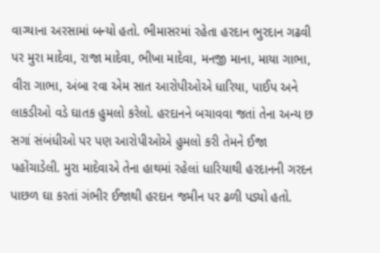વાગ્યાના અરસામાં બન્યો હતો. ભીમાસરમાં રહેતા હરદાન ભુરદાન ગઢવી પર મુરા માદેવા, રાજા માદેવા, ભીખા માદેવા, મનજી માના, માયા ગાભા, વીરા ગાભા, અંબા રવા એમ સાત આરોપીઓએ ધારિયા, પાઈપ અને લાકડીઓ વડે ઘાતક હુમલો કરેલો. હરદાનને બચાવવા જતાં તેના અન્ય છ સગાં સંબંધીઓ પર પણ આરોપીઓએ હુમલો કરી તેમને ઈજા પહોંચાડેલી. મુરા માદેવાએ તેના હાથમાં રહેલાં ધારિયાથી હરદાનની ગરદન પાછળ ઘા કરતાં ગંભીર ઈજાથી હરદાન જમીન પર ઢળી પડ્યો હતો.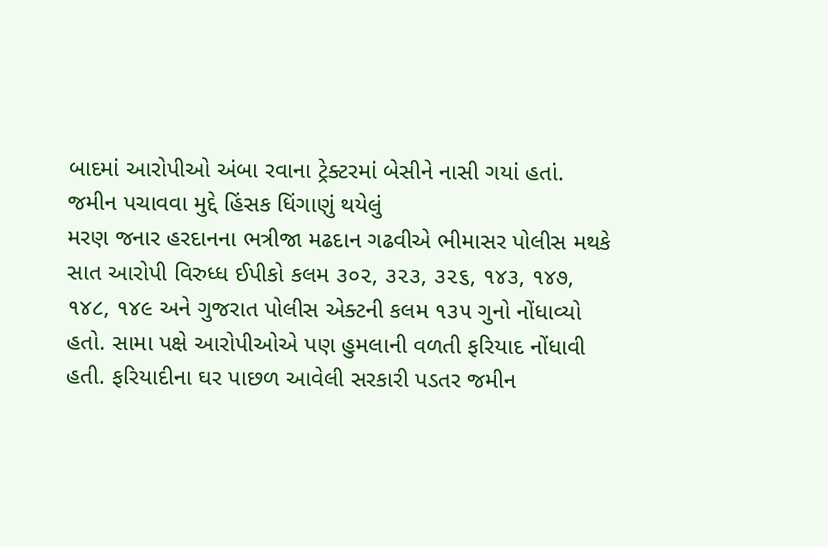બાદમાં આરોપીઓ અંબા રવાના ટ્રેક્ટરમાં બેસીને નાસી ગયાં હતાં.
જમીન પચાવવા મુદ્દે હિંસક ધિંગાણું થયેલું
મરણ જનાર હરદાનના ભત્રીજા મઢદાન ગઢવીએ ભીમાસર પોલીસ મથકે સાત આરોપી વિરુધ્ધ ઈપીકો કલમ ૩૦૨, ૩૨૩, ૩૨૬, ૧૪૩, ૧૪૭, ૧૪૮, ૧૪૯ અને ગુજરાત પોલીસ એક્ટની કલમ ૧૩૫ ગુનો નોંધાવ્યો હતો. સામા પક્ષે આરોપીઓએ પણ હુમલાની વળતી ફરિયાદ નોંધાવી હતી. ફરિયાદીના ઘર પાછળ આવેલી સરકારી પડતર જમીન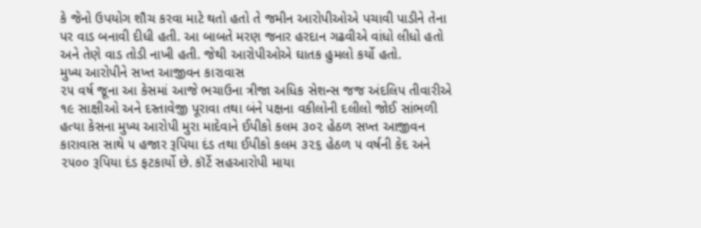કે જેનો ઉપયોગ શૌચ કરવા માટે થતો હતો તે જમીન આરોપીઓએ પચાવી પાડીને તેના પર વાડ બનાવી દીધી હતી. આ બાબતે મરણ જનાર હરદાન ગઢવીએ વાંધો લીધો હતો અને તેણે વાડ તોડી નાખી હતી. જેથી આરોપીઓએ ઘાતક હુમલો કર્યો હતો.
મુખ્ય આરોપીને સખ્ત આજીવન કારાવાસ
૨૫ વર્ષ જૂના આ કેસમાં આજે ભચાઉના ત્રીજા અધિક સેશન્સ જજ અંદલિપ તીવારીએ ૧૯ સાક્ષીઓ અને દસ્તાવેજી પૂરાવા તથા બંને પક્ષના વકીલોની દલીલો જોઈ સાંભળી હત્યા કેસના મુખ્ય આરોપી મુરા માદેવાને ઈપીકો કલમ ૩૦૨ હેઠળ સખ્ત આજીવન કારાવાસ સાથે ૫ હજાર રૂપિયા દંડ તથા ઈપીકો કલમ ૩૨૬ હેઠળ ૫ વર્ષની કેદ અને ૨૫૦૦ રૂપિયા દંડ ફટકાર્યો છે. કૉર્ટે સહઆરોપી માયા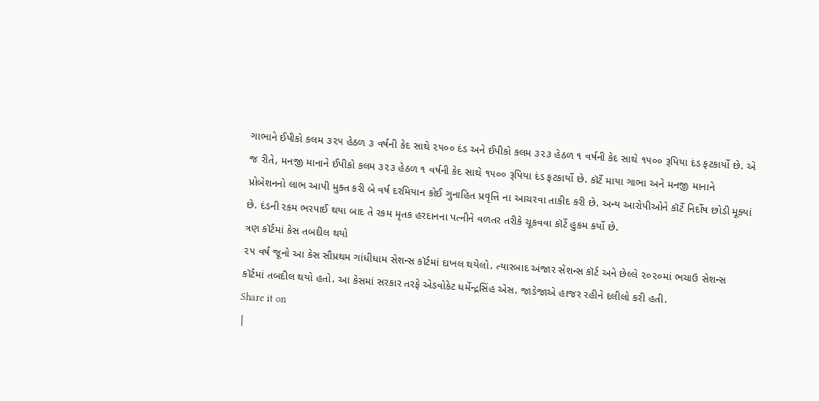ગાભાને ઈપીકો કલમ ૩૨૫ હેઠળ ૩ વર્ષની કેદ સાથે ૨૫૦૦ દંડ અને ઈપીકો કલમ ૩૨૩ હેઠળ ૧ વર્ષની કેદ સાથે ૧૫૦૦ રૂપિયા દંડ ફટકાર્યો છે. એ જ રીતે, મનજી માનાને ઈપીકો કલમ ૩૨૩ હેઠળ ૧ વર્ષની કેદ સાથે ૧૫૦૦ રૂપિયા દંડ ફટકાર્યો છે. કૉર્ટે માયા ગાભા અને મનજી માનાને પ્રોબેશનનો લાભ આપી મુક્ત કરી બે વર્ષ દરમિયાન કોઈ ગુનાહિત પ્રવૃત્તિ ના આચરવા તાકીદ કરી છે. અન્ય આરોપીઓને કૉર્ટે નિર્દોષ છોડી મૂક્યાં છે. દંડની રકમ ભરપાઈ થયા બાદ તે રકમ મૃતક હરદાનના પત્નીને વળતર તરીકે ચૂકવવા કૉર્ટે હુકમ કર્યો છે.
ત્રણ કૉર્ટમાં કેસ તબદીલ થયો
૨૫ વર્ષ જૂનો આ કેસ સૌપ્રથમ ગાંધીધામ સેશન્સ કૉર્ટમાં દાખલ થયેલો. ત્યારબાદ અંજાર સેશન્સ કૉર્ટ અને છેલ્લે ૨૦૨૦માં ભચાઉ સેશન્સ કૉર્ટમાં તબદીલ થયો હતો. આ કેસમાં સરકાર તરફે એડવોકેટ ધર્મેન્દ્રસિંહ એસ. જાડેજાએ હાજર રહીને દલીલો કરી હતી.
Share it on
|